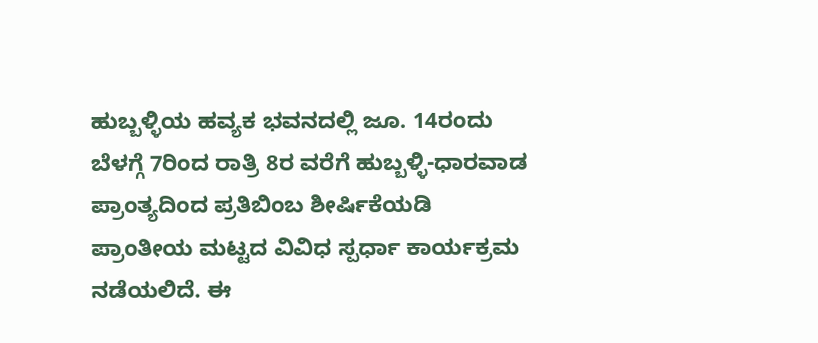ಹುಬ್ಬಳ್ಳಿಯ ಹವ್ಯಕ ಭವನದಲ್ಲಿ ಜೂ. 14ರಂದು ಬೆಳಗ್ಗೆ 7ರಿಂದ ರಾತ್ರಿ 8ರ ವರೆಗೆ ಹುಬ್ಬಳ್ಳಿ-ಧಾರವಾಡ ಪ್ರಾಂತ್ಯದಿಂದ ಪ್ರತಿಬಿಂಬ ಶೀರ್ಷಿಕೆಯಡಿ ಪ್ರಾಂತೀಯ ಮಟ್ಟದ ವಿವಿಧ ಸ್ಪರ್ಧಾ ಕಾರ್ಯಕ್ರಮ ನಡೆಯಲಿದೆ. ಈ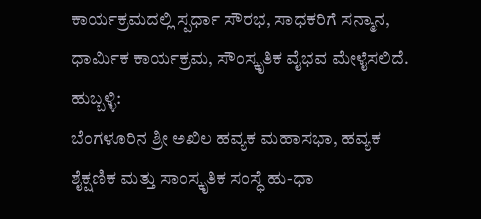ಕಾರ್ಯಕ್ರಮದಲ್ಲಿ ಸ್ಪರ್ಧಾ ಸೌರಭ, ಸಾಧಕರಿಗೆ ಸನ್ಮಾನ, ಧಾರ್ಮಿಕ ಕಾರ್ಯಕ್ರಮ, ಸೌಂಸ್ಕೃತಿಕ ವೈಭವ ಮೇಳೈಸಲಿದೆ.
ಹುಬ್ಬಳ್ಳಿ:
ಬೆಂಗಳೂರಿನ ಶ್ರೀ ಅಖಿಲ ಹವ್ಯಕ ಮಹಾಸಭಾ, ಹವ್ಯಕ ಶೈಕ್ಷಣಿಕ ಮತ್ತು ಸಾಂಸ್ಕೃತಿಕ ಸಂಸ್ಧೆ ಹು-ಧಾ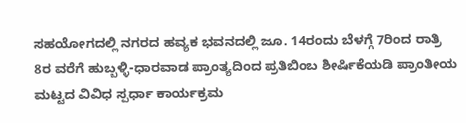ಸಹಯೋಗದಲ್ಲಿ ನಗರದ ಹವ್ಯಕ ಭವನದಲ್ಲಿ ಜೂ. 14ರಂದು ಬೆಳಗ್ಗೆ 7ರಿಂದ ರಾತ್ರಿ 8ರ ವರೆಗೆ ಹುಬ್ಬಳ್ಳಿ-ಧಾರವಾಡ ಪ್ರಾಂತ್ಯದಿಂದ ಪ್ರತಿಬಿಂಬ ಶೀರ್ಷಿಕೆಯಡಿ ಪ್ರಾಂತೀಯ ಮಟ್ಟದ ವಿವಿಧ ಸ್ಪರ್ಧಾ ಕಾರ್ಯಕ್ರಮ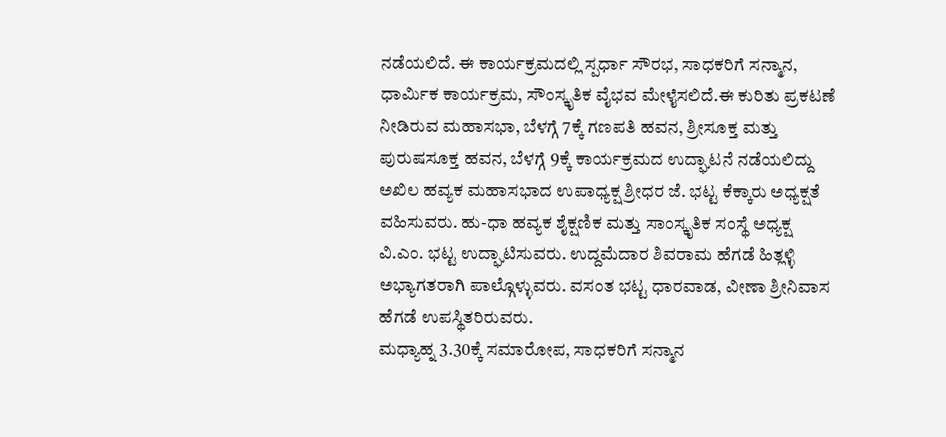ನಡೆಯಲಿದೆ. ಈ ಕಾರ್ಯಕ್ರಮದಲ್ಲಿ ಸ್ಪರ್ಧಾ ಸೌರಭ, ಸಾಧಕರಿಗೆ ಸನ್ಮಾನ, ಧಾರ್ಮಿಕ ಕಾರ್ಯಕ್ರಮ, ಸೌಂಸ್ಕೃತಿಕ ವೈಭವ ಮೇಳೈಸಲಿದೆ.ಈ ಕುರಿತು ಪ್ರಕಟಣೆ ನೀಡಿರುವ ಮಹಾಸಭಾ, ಬೆಳಗ್ಗೆ 7ಕ್ಕೆ ಗಣಪತಿ ಹವನ, ಶ್ರೀಸೂಕ್ತ ಮತ್ತು ಪುರುಷಸೂಕ್ತ ಹವನ, ಬೆಳಗ್ಗೆ 9ಕ್ಕೆ ಕಾರ್ಯಕ್ರಮದ ಉದ್ಘಾಟನೆ ನಡೆಯಲಿದ್ದು ಅಖಿಲ ಹವ್ಯಕ ಮಹಾಸಭಾದ ಉಪಾಧ್ಯಕ್ಷ ಶ್ರೀಧರ ಜೆ. ಭಟ್ಟ ಕೆಕ್ಕಾರು ಅಧ್ಯಕ್ಷತೆ ವಹಿಸುವರು. ಹು-ಧಾ ಹವ್ಯಕ ಶೈಕ್ಷಣಿಕ ಮತ್ತು ಸಾಂಸ್ಕೃತಿಕ ಸಂಸ್ಥೆ ಅಧ್ಯಕ್ಷ ವಿ.ಎಂ. ಭಟ್ಟ ಉದ್ಘಾಟಿಸುವರು. ಉದ್ದಮೆದಾರ ಶಿವರಾಮ ಹೆಗಡೆ ಹಿತ್ಲಳ್ಳಿ ಅಭ್ಯಾಗತರಾಗಿ ಪಾಲ್ಗೊಳ್ಳುವರು. ವಸಂತ ಭಟ್ಟ ಧಾರವಾಡ, ವೀಣಾ ಶ್ರೀನಿವಾಸ ಹೆಗಡೆ ಉಪಸ್ಥಿತರಿರುವರು.
ಮಧ್ಯಾಹ್ನ 3.30ಕ್ಕೆ ಸಮಾರೋಪ, ಸಾಧಕರಿಗೆ ಸನ್ಮಾನ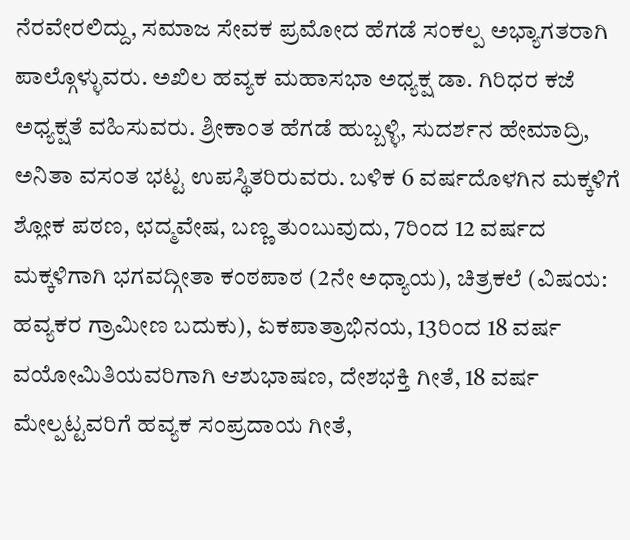ನೆರವೇರಲಿದ್ದು, ಸಮಾಜ ಸೇವಕ ಪ್ರಮೋದ ಹೆಗಡೆ ಸಂಕಲ್ಪ ಅಭ್ಯಾಗತರಾಗಿ ಪಾಲ್ಗೊಳ್ಳುವರು. ಅಖಿಲ ಹವ್ಯಕ ಮಹಾಸಭಾ ಅಧ್ಯಕ್ಷ ಡಾ. ಗಿರಿಧರ ಕಜೆ ಅಧ್ಯಕ್ಷತೆ ವಹಿಸುವರು. ಶ್ರೀಕಾಂತ ಹೆಗಡೆ ಹುಬ್ಬಳ್ಳಿ, ಸುದರ್ಶನ ಹೇಮಾದ್ರಿ, ಅನಿತಾ ವಸಂತ ಭಟ್ಟ ಉಪಸ್ಥಿತರಿರುವರು. ಬಳಿಕ 6 ವರ್ಷದೊಳಗಿನ ಮಕ್ಕಳಿಗೆ ಶ್ಲೋಕ ಪಠಣ, ಛದ್ಮವೇಷ, ಬಣ್ಣ ತುಂಬುವುದು, 7ರಿಂದ 12 ವರ್ಷದ ಮಕ್ಕಳಿಗಾಗಿ ಭಗವದ್ಗೀತಾ ಕಂಠಪಾಠ (2ನೇ ಅಧ್ಯಾಯ), ಚಿತ್ರಕಲೆ (ವಿಷಯ: ಹವ್ಯಕರ ಗ್ರಾಮೀಣ ಬದುಕು), ಏಕಪಾತ್ರಾಭಿನಯ, 13ರಿಂದ 18 ವರ್ಷ ವಯೋಮಿತಿಯವರಿಗಾಗಿ ಆಶುಭಾಷಣ, ದೇಶಭಕ್ತಿ ಗೀತೆ, 18 ವರ್ಷ ಮೇಲ್ಪಟ್ಟವರಿಗೆ ಹವ್ಯಕ ಸಂಪ್ರದಾಯ ಗೀತೆ,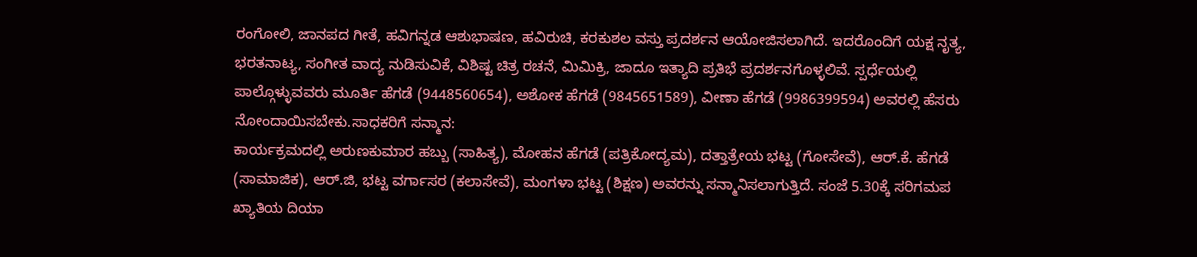ರಂಗೋಲಿ, ಜಾನಪದ ಗೀತೆ, ಹವಿಗನ್ನಡ ಆಶುಭಾಷಣ, ಹವಿರುಚಿ, ಕರಕುಶಲ ವಸ್ತು ಪ್ರದರ್ಶನ ಆಯೋಜಿಸಲಾಗಿದೆ. ಇದರೊಂದಿಗೆ ಯಕ್ಷ ನೃತ್ಯ, ಭರತನಾಟ್ಯ, ಸಂಗೀತ ವಾದ್ಯ ನುಡಿಸುವಿಕೆ, ವಿಶಿಷ್ಟ ಚಿತ್ರ ರಚನೆ, ಮಿಮಿಕ್ರಿ, ಜಾದೂ ಇತ್ಯಾದಿ ಪ್ರತಿಭೆ ಪ್ರದರ್ಶನಗೊಳ್ಳಲಿವೆ. ಸ್ಪರ್ಧೆಯಲ್ಲಿ ಪಾಲ್ಗೊಳ್ಳುವವರು ಮೂರ್ತಿ ಹೆಗಡೆ (9448560654), ಅಶೋಕ ಹೆಗಡೆ (9845651589), ವೀಣಾ ಹೆಗಡೆ (9986399594) ಅವರಲ್ಲಿ ಹೆಸರು ನೋಂದಾಯಿಸಬೇಕು.ಸಾಧಕರಿಗೆ ಸನ್ಮಾನ:
ಕಾರ್ಯಕ್ರಮದಲ್ಲಿ ಅರುಣಕುಮಾರ ಹಬ್ಬು (ಸಾಹಿತ್ಯ), ಮೋಹನ ಹೆಗಡೆ (ಪತ್ರಿಕೋದ್ಯಮ), ದತ್ತಾತ್ರೇಯ ಭಟ್ಟ (ಗೋಸೇವೆ), ಆರ್.ಕೆ. ಹೆಗಡೆ (ಸಾಮಾಜಿಕ), ಆರ್.ಜಿ, ಭಟ್ಟ ವರ್ಗಾಸರ (ಕಲಾಸೇವೆ), ಮಂಗಳಾ ಭಟ್ಟ (ಶಿಕ್ಷಣ) ಅವರನ್ನು ಸನ್ಮಾನಿಸಲಾಗುತ್ತಿದೆ. ಸಂಜೆ 5.30ಕ್ಕೆ ಸರಿಗಮಪ ಖ್ಯಾತಿಯ ದಿಯಾ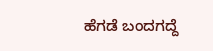ಹೆಗಡೆ ಬಂದಗದ್ದೆ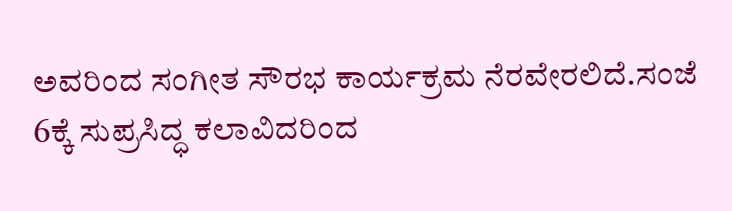ಅವರಿಂದ ಸಂಗೀತ ಸೌರಭ ಕಾರ್ಯಕ್ರಮ ನೆರವೇರಲಿದೆ.ಸಂಜೆ 6ಕ್ಕೆ ಸುಪ್ರಸಿದ್ಧ ಕಲಾವಿದರಿಂದ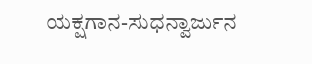ಯಕ್ಷಗಾನ-ಸುಧನ್ವಾರ್ಜುನ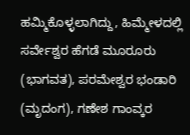ಹಮ್ಮಿಕೊಳ್ಳಲಾಗಿದ್ದು, ಹಿಮ್ಮೇಳದಲ್ಲಿ ಸರ್ವೇಶ್ವರ ಹೆಗಡೆ ಮೂರೂರು (ಭಾಗವತ), ಪರಮೇಶ್ವರ ಭಂಡಾರಿ (ಮೃದಂಗ), ಗಣೇಶ ಗಾಂವ್ಕರ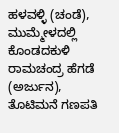ಹಳವಳ್ಳಿ (ಚಂಡೆ), ಮುಮ್ಮೇಳದಲ್ಲಿ ಕೊಂಡದಕುಳಿ ರಾಮಚಂದ್ರ ಹೆಗಡೆ (ಅರ್ಜುನ), ತೊಟಿಮನೆ ಗಣಪತಿ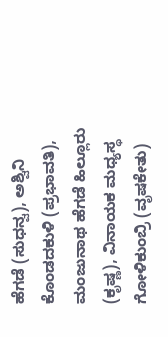ಹೆಗಡೆ (ಸುಧನ್ವ), ಅಶ್ವಿನಿ ಕೊಂಡದಕುಳಿ (ಪ್ರಭಾವತಿ), ಮಂಜುನಾಥ ಹೆಗಡೆ ಹಿಲ್ಲೂರು (ಕೃಷ್ಣ), ವಿನಾಯಕ ಮಧ್ಯಸ್ಥ ಗೋಳಿಕುಂಬ್ರಿ (ವೃಷಕೇತು)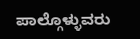ಪಾಲ್ಗೊಳ್ಳುವರು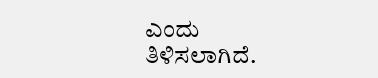ಎಂದು ತಿಳಿಸಲಾಗಿದೆ.